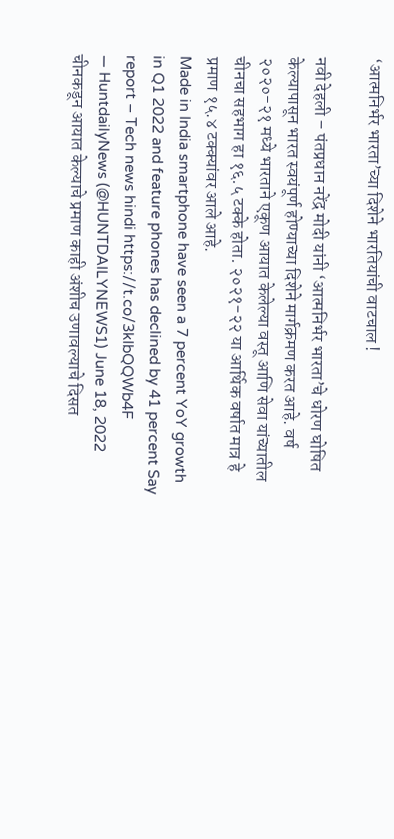‘आत्मनिर्भर भारता’च्या दिशेने भारतियांची वाटचाल !

नवी देहली – पंतप्रधान नरेंद्र मोदी यांनी ‘आत्मनिर्भर भारता’चे धोरण घोषित केल्यापासून भारत स्वयंपूर्ण होण्याच्या दिशेने मार्गक्रमण करत आहे. वर्ष २०२०-२१ मध्ये भारताने एकूण आयात केलेल्या वस्तू आणि सेवा यांच्यातील चीनचा सहभाग हा १६.५ टक्के होता. २०२१-२२ या आर्थिक वर्षात मात्र हे प्रमाण १५.४ टक्क्यांवर आले आहे.
Made in India smartphone have seen a 7 percent YoY growth in Q1 2022 and feature phones has declined by 41 percent Say report – Tech news hindi https://t.co/3kIbQQWb4F
— HuntdailyNews (@HUNTDAILYNEWS1) June 18, 2022
चीनकडून आयात केल्याचे प्रमाण काही अंशीच उणावल्याचे दिसत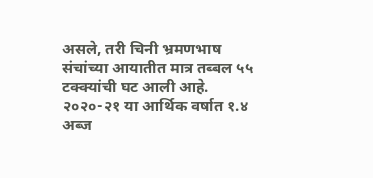असले, तरी चिनी भ्रमणभाष संचांच्या आयातीत मात्र तब्बल ५५ टक्क्यांची घट आली आहे. २०२०-२१ या आर्थिक वर्षात १.४ अब्ज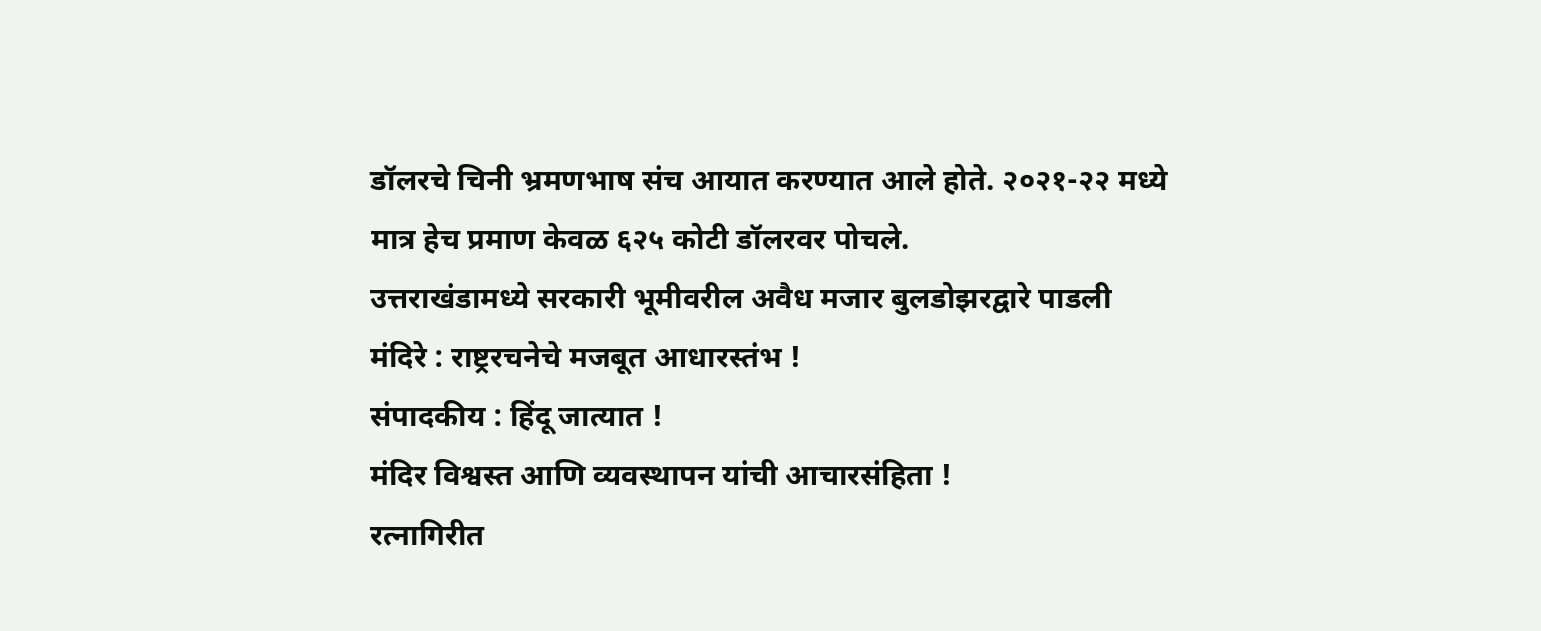डॉलरचे चिनी भ्रमणभाष संच आयात करण्यात आले होते. २०२१-२२ मध्ये मात्र हेच प्रमाण केवळ ६२५ कोटी डॉलरवर पोचले.
उत्तराखंडामध्ये सरकारी भूमीवरील अवैध मजार बुलडोझरद्वारे पाडली
मंदिरे : राष्ट्ररचनेचे मजबूत आधारस्तंभ !
संपादकीय : हिंदू जात्यात !
मंदिर विश्वस्त आणि व्यवस्थापन यांची आचारसंहिता !
रत्नागिरीत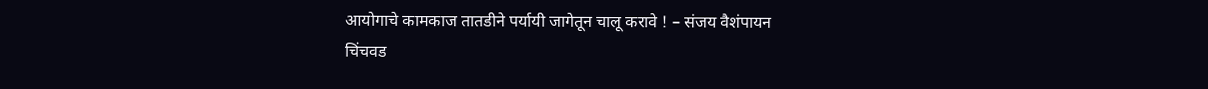आयोगाचे कामकाज तातडीने पर्यायी जागेतून चालू करावे ! – संजय वैशंपायन
चिंचवड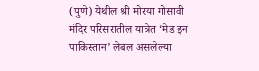(पुणे) येथील श्री मोरया गोसावी मंदिर परिसरातील यात्रेत ‘मेड इन पाकिस्तान’ लेबल असलेल्या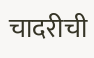चादरीची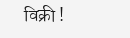विक्री !